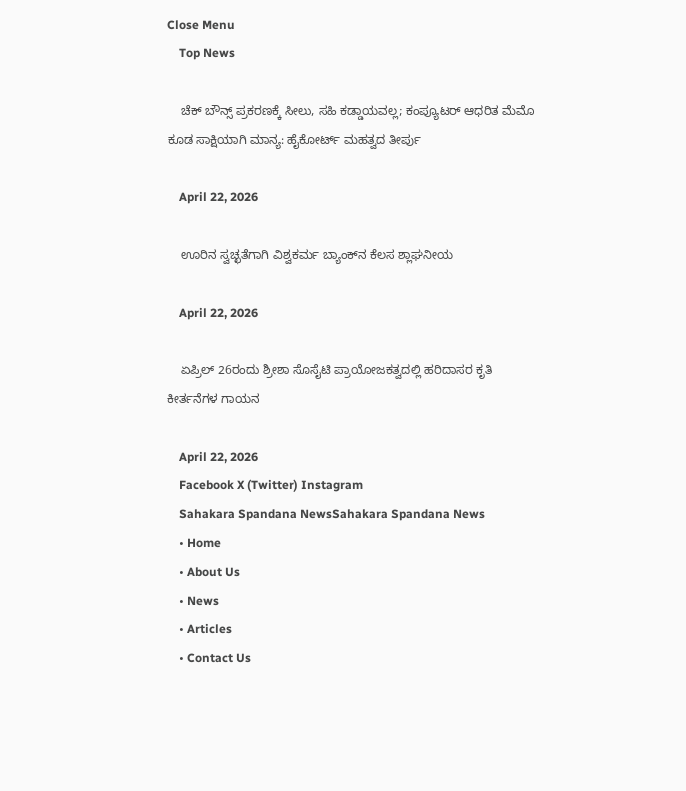Close Menu
    Top News

    ಚೆಕ್‌ ಬೌನ್ಸ್‌ ಪ್ರಕರಣಕ್ಕೆ ಸೀಲು, ಸಹಿ ಕಡ್ಡಾಯವಲ್ಲ; ಕಂಪ್ಯೂಟರ್ ಆಧರಿತ ಮೆಮೊ ಕೂಡ ಸಾಕ್ಷಿಯಾಗಿ ಮಾನ್ಯ: ಹೈಕೋರ್ಟ್ ಮಹತ್ವದ ತೀರ್ಪು

    April 22, 2026

    ಊರಿನ ಸ್ವಚ್ಛತೆಗಾಗಿ ವಿಶ್ವಕರ್ಮ ಬ್ಯಾಂಕ್‌ನ ಕೆಲಸ ಶ್ಲಾಘನೀಯ

    April 22, 2026

    ಏಪ್ರಿಲ್‌ 26ರಂದು ಶ್ರೀಶಾ ಸೊಸೈಟಿ ಪ್ರಾಯೋಜಕತ್ವದಲ್ಲಿ ಹರಿದಾಸರ ಕೃತಿ ಕೀರ್ತನೆಗಳ ಗಾಯನ

    April 22, 2026
    Facebook X (Twitter) Instagram
    Sahakara Spandana NewsSahakara Spandana News
    • Home
    • About Us
    • News
    • Articles
    • Contact Us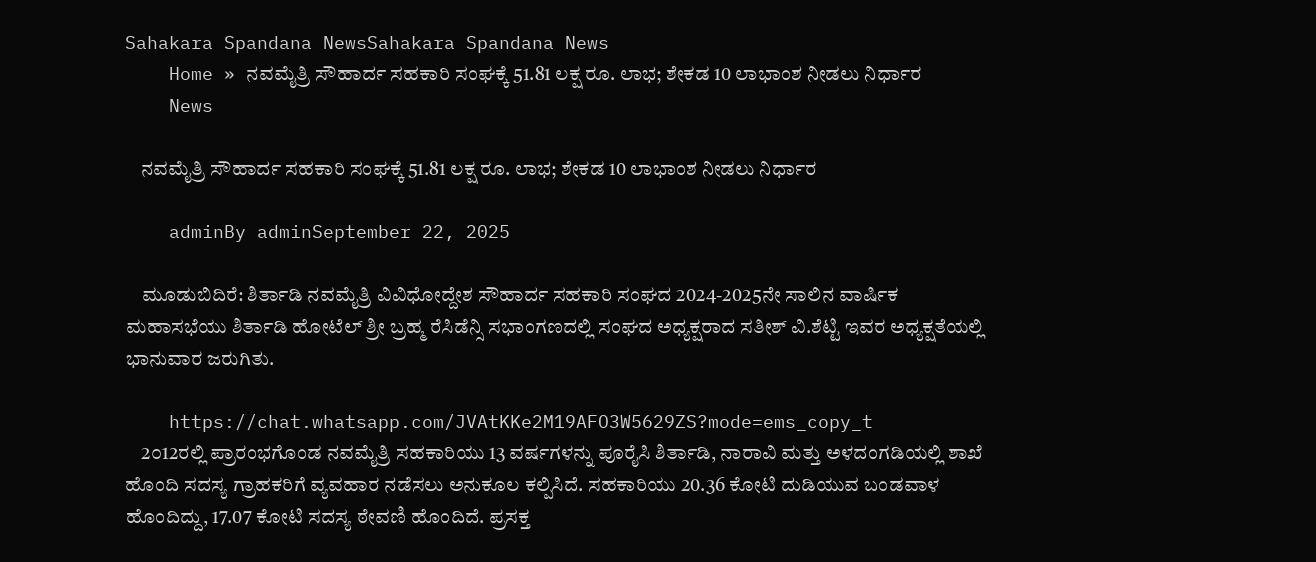Sahakara Spandana NewsSahakara Spandana News
    Home » ನವಮೈತ್ರಿ ಸೌಹಾರ್ದ ಸಹಕಾರಿ ಸಂಘಕ್ಕೆ 51.81 ಲಕ್ಷ ರೂ. ಲಾಭ; ಶೇಕಡ 10 ಲಾಭಾಂಶ ನೀಡಲು ನಿರ್ಧಾರ
    News

    ನವಮೈತ್ರಿ ಸೌಹಾರ್ದ ಸಹಕಾರಿ ಸಂಘಕ್ಕೆ 51.81 ಲಕ್ಷ ರೂ. ಲಾಭ; ಶೇಕಡ 10 ಲಾಭಾಂಶ ನೀಡಲು ನಿರ್ಧಾರ

    adminBy adminSeptember 22, 2025

    ಮೂಡುಬಿದಿರೆ: ಶಿರ್ತಾಡಿ ನವಮೈತ್ರಿ ವಿವಿಧೋದ್ದೇಶ ಸೌಹಾರ್ದ ಸಹಕಾರಿ ಸಂಘದ 2024-2025ನೇ ಸಾಲಿನ ವಾರ್ಷಿಕ ಮಹಾಸಭೆಯು ಶಿರ್ತಾಡಿ ಹೋಟೆಲ್ ಶ್ರೀ ಬ್ರಹ್ಮ ರೆಸಿಡೆನ್ಸಿ ಸಭಾಂಗಣದಲ್ಲಿ ಸಂಘದ ಅಧ್ಯಕ್ಷರಾದ ಸತೀಶ್ ವಿ.ಶೆಟ್ಟಿ ಇವರ ಅಧ್ಯಕ್ಷತೆಯಲ್ಲಿ ಭಾನುವಾರ ಜರುಗಿತು.

    https://chat.whatsapp.com/JVAtKKe2M19AFO3W5629ZS?mode=ems_copy_t
    2೦12ರಲ್ಲಿ ಪ್ರಾರಂಭಗೊಂಡ ನವಮೈತ್ರಿ ಸಹಕಾರಿಯು 13 ವರ್ಷಗಳನ್ನು ಪೂರೈಸಿ ಶಿರ್ತಾಡಿ, ನಾರಾವಿ ಮತ್ತು ಅಳದಂಗಡಿಯಲ್ಲಿ ಶಾಖೆ ಹೊಂದಿ ಸದಸ್ಯ ಗ್ರಾಹಕರಿಗೆ ವ್ಯವಹಾರ ನಡೆಸಲು ಅನುಕೂಲ ಕಲ್ಪಿಸಿದೆ. ಸಹಕಾರಿಯು 20.36 ಕೋಟಿ ದುಡಿಯುವ ಬಂಡವಾಳ ಹೊಂದಿದ್ದು, 17.07 ಕೋಟಿ ಸದಸ್ಯ ಠೇವಣಿ ಹೊಂದಿದೆ. ಪ್ರಸಕ್ತ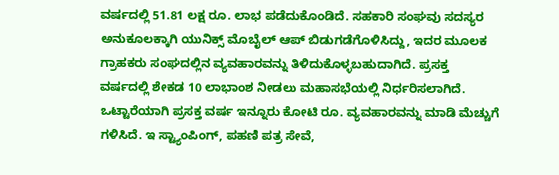ವರ್ಷದಲ್ಲಿ 51.81 ಲಕ್ಷ ರೂ. ಲಾಭ ಪಡೆದುಕೊಂಡಿದೆ. ಸಹಕಾರಿ ಸಂಘವು ಸದಸ್ಯರ ಅನುಕೂಲಕ್ಕಾಗಿ ಯುನಿಕ್ಸ್ ಮೊಬೈಲ್ ಆಪ್ ಬಿಡುಗಡೆಗೊಳಿಸಿದ್ದು, ಇದರ ಮೂಲಕ ಗ್ರಾಹಕರು ಸಂಘದಲ್ಲಿನ ವ್ಯವಹಾರವನ್ನು ತಿಳಿದುಕೊಳ್ಳಬಹುದಾಗಿದೆ. ಪ್ರಸಕ್ತ ವರ್ಷದಲ್ಲಿ ಶೇಕಡ 10 ಲಾಭಾಂಶ ನೀಡಲು ಮಹಾಸಭೆಯಲ್ಲಿ ನಿರ್ಧರಿಸಲಾಗಿದೆ. ಒಟ್ಟಾರೆಯಾಗಿ ಪ್ರಸಕ್ತ ವರ್ಷ ಇನ್ನೂರು ಕೋಟಿ ರೂ. ವ್ಯವಹಾರವನ್ನು ಮಾಡಿ ಮೆಚ್ಚುಗೆ ಗಳಿಸಿದೆ. ಇ ಸ್ಟ್ಯಾಂಪಿಂಗ್, ಪಹಣಿ ಪತ್ರ ಸೇವೆ,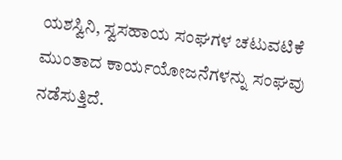ಯಶಸ್ವಿನಿ, ಸ್ವಸಹಾಯ ಸಂಘಗಳ ಚಟುವಟಿಕೆ ಮುಂತಾದ ಕಾರ್ಯಯೋಜನೆಗಳನ್ನು ಸಂಘವು ನಡೆಸುತ್ತಿದೆ.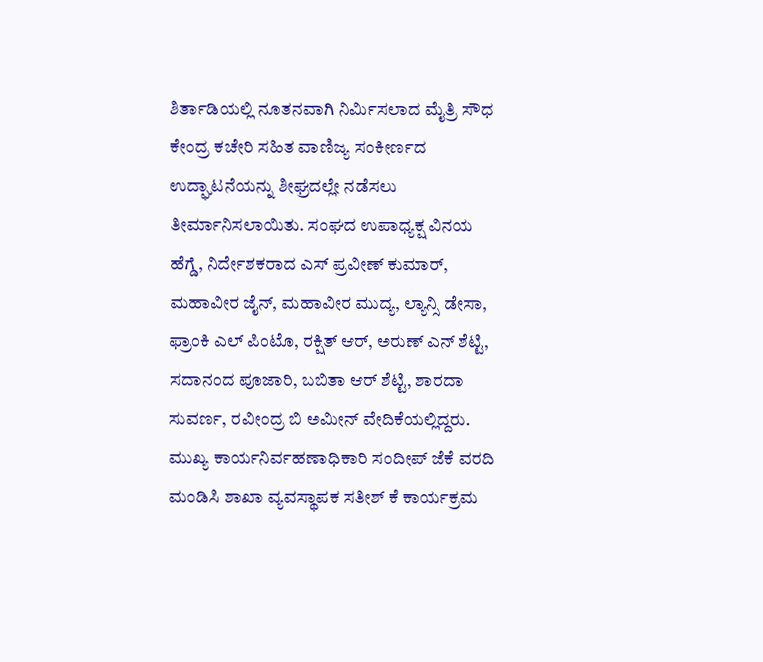ಶಿರ್ತಾಡಿಯಲ್ಲಿ ನೂತನವಾಗಿ ನಿರ್ಮಿಸಲಾದ ಮೈತ್ರಿ ಸೌಧ ಕೇಂದ್ರ ಕಚೇರಿ ಸಹಿತ ವಾಣಿಜ್ಯ ಸಂಕೀರ್ಣದ ಉದ್ಘಾಟನೆಯನ್ನು ಶೀಘ್ರದಲ್ಲೇ ನಡೆಸಲು ತೀರ್ಮಾನಿಸಲಾಯಿತು. ಸಂಘದ ಉಪಾಧ್ಯಕ್ಷ ವಿನಯ ಹೆಗ್ಡೆ, ನಿರ್ದೇಶಕರಾದ ಎಸ್ ಪ್ರವೀಣ್ ಕುಮಾರ್, ಮಹಾವೀರ ಜೈನ್, ಮಹಾವೀರ ಮುದ್ಯ, ಲ್ಯಾನ್ಸಿ ಡೇಸಾ, ಫ್ರಾಂಕಿ ಎಲ್ ಪಿಂಟೊ, ರಕ್ಷಿತ್ ಆರ್, ಅರುಣ್ ಎನ್ ಶೆಟ್ಟಿ, ಸದಾನಂದ ಪೂಜಾರಿ, ಬಬಿತಾ ಆರ್ ಶೆಟ್ಟಿ, ಶಾರದಾ ಸುವರ್ಣ, ರವೀಂದ್ರ ಬಿ ಅಮೀನ್ ವೇದಿಕೆಯಲ್ಲಿದ್ದರು. ಮುಖ್ಯ ಕಾರ್ಯನಿರ್ವಹಣಾಧಿಕಾರಿ ಸಂದೀಪ್ ಜೆಕೆ ವರದಿ ಮಂಡಿಸಿ ಶಾಖಾ ವ್ಯವಸ್ಥಾಪಕ ಸತೀಶ್ ಕೆ ಕಾರ್ಯಕ್ರಮ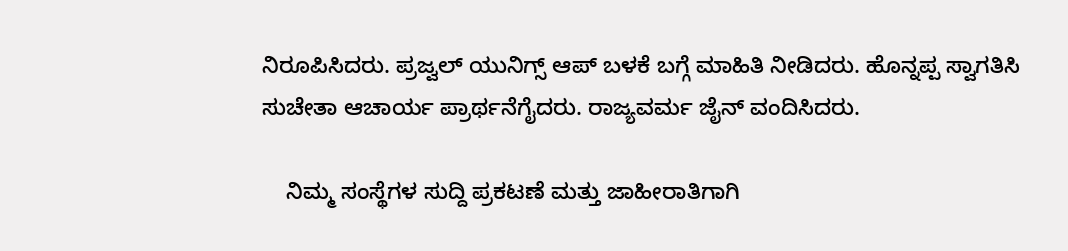ನಿರೂಪಿಸಿದರು. ಪ್ರಜ್ವಲ್ ಯುನಿಗ್ಸ್ ಆಪ್ ಬಳಕೆ ಬಗ್ಗೆ ಮಾಹಿತಿ ನೀಡಿದರು. ಹೊನ್ನಪ್ಪ ಸ್ವಾಗತಿಸಿ ಸುಚೇತಾ ಆಚಾರ್ಯ ಪ್ರಾರ್ಥನೆಗೈದರು. ರಾಜ್ಯವರ್ಮ ಜೈನ್ ವಂದಿಸಿದರು.

    ನಿಮ್ಮ ಸಂಸ್ಥೆಗಳ ಸುದ್ದಿ ಪ್ರಕಟಣೆ ಮತ್ತು ಜಾಹೀರಾತಿಗಾಗಿ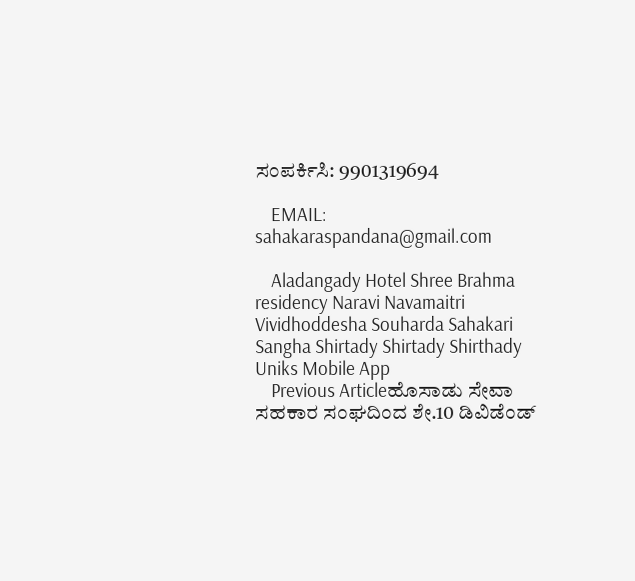ಸಂಪರ್ಕಿಸಿ: 9901319694

    EMAIL: sahakaraspandana@gmail.com

    Aladangady Hotel Shree Brahma residency Naravi Navamaitri Vividhoddesha Souharda Sahakari Sangha Shirtady Shirtady Shirthady Uniks Mobile App
    Previous Articleಹೊಸಾಡು ಸೇವಾ ಸಹಕಾರ ಸಂಘದಿಂದ ಶೇ.10 ಡಿವಿಡೆಂಡ್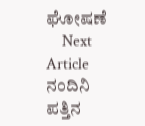ಘೋಷಣೆ
    Next Article ನಂದಿನಿ ಪತ್ತಿನ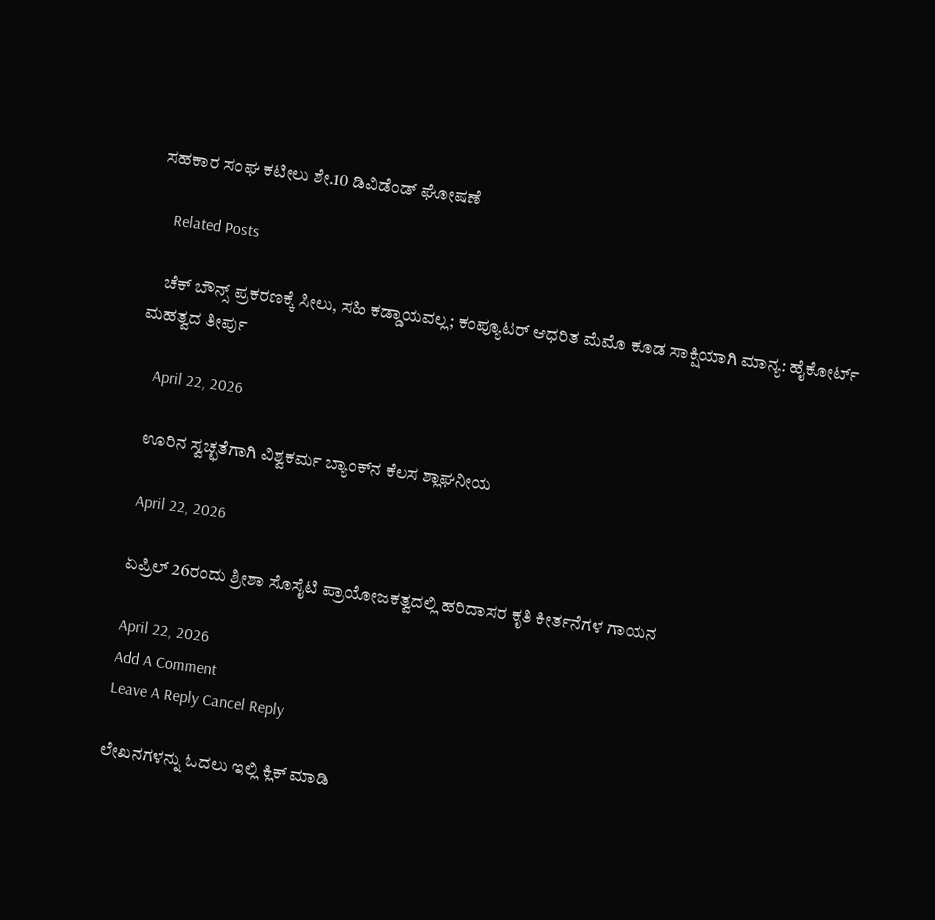ಸಹಕಾರ ಸಂಘ ಕಟೀಲು ಶೇ.10 ಡಿವಿಡೆಂಡ್ ಘೋಷಣೆ

    Related Posts

    ಚೆಕ್‌ ಬೌನ್ಸ್‌ ಪ್ರಕರಣಕ್ಕೆ ಸೀಲು, ಸಹಿ ಕಡ್ಡಾಯವಲ್ಲ; ಕಂಪ್ಯೂಟರ್ ಆಧರಿತ ಮೆಮೊ ಕೂಡ ಸಾಕ್ಷಿಯಾಗಿ ಮಾನ್ಯ: ಹೈಕೋರ್ಟ್ ಮಹತ್ವದ ತೀರ್ಪು

    April 22, 2026

    ಊರಿನ ಸ್ವಚ್ಛತೆಗಾಗಿ ವಿಶ್ವಕರ್ಮ ಬ್ಯಾಂಕ್‌ನ ಕೆಲಸ ಶ್ಲಾಘನೀಯ

    April 22, 2026

    ಏಪ್ರಿಲ್‌ 26ರಂದು ಶ್ರೀಶಾ ಸೊಸೈಟಿ ಪ್ರಾಯೋಜಕತ್ವದಲ್ಲಿ ಹರಿದಾಸರ ಕೃತಿ ಕೀರ್ತನೆಗಳ ಗಾಯನ

    April 22, 2026
    Add A Comment
    Leave A Reply Cancel Reply

    ಲೇಖನಗಳನ್ನು ಓದಲು ಇಲ್ಲಿ ಕ್ಲಿಕ್ ಮಾಡಿ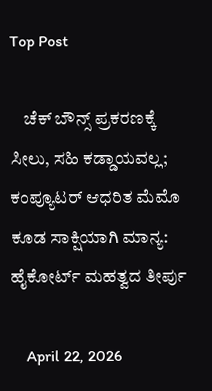Top Post

    ಚೆಕ್‌ ಬೌನ್ಸ್‌ ಪ್ರಕರಣಕ್ಕೆ ಸೀಲು, ಸಹಿ ಕಡ್ಡಾಯವಲ್ಲ; ಕಂಪ್ಯೂಟರ್ ಆಧರಿತ ಮೆಮೊ ಕೂಡ ಸಾಕ್ಷಿಯಾಗಿ ಮಾನ್ಯ: ಹೈಕೋರ್ಟ್ ಮಹತ್ವದ ತೀರ್ಪು

    April 22, 2026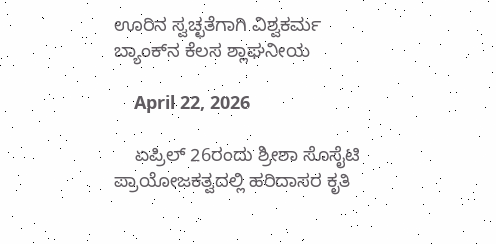ಊರಿನ ಸ್ವಚ್ಛತೆಗಾಗಿ ವಿಶ್ವಕರ್ಮ ಬ್ಯಾಂಕ್‌ನ ಕೆಲಸ ಶ್ಲಾಘನೀಯ

    April 22, 2026

    ಏಪ್ರಿಲ್‌ 26ರಂದು ಶ್ರೀಶಾ ಸೊಸೈಟಿ ಪ್ರಾಯೋಜಕತ್ವದಲ್ಲಿ ಹರಿದಾಸರ ಕೃತಿ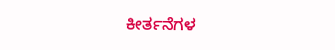ಕೀರ್ತನೆಗಳ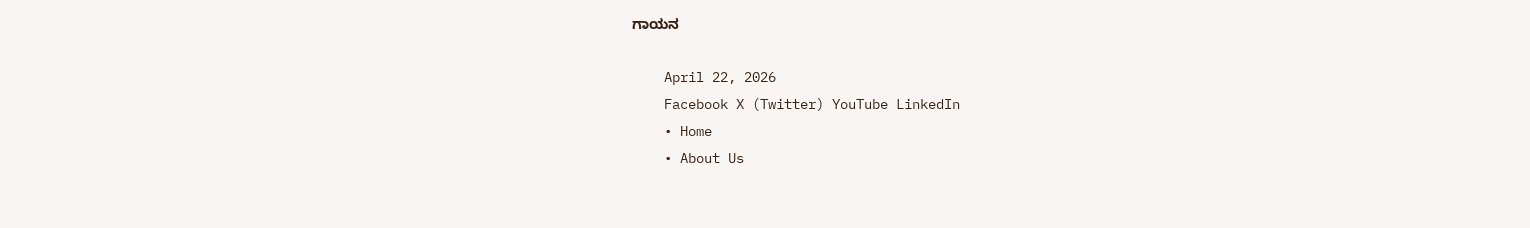ಗಾಯನ

    April 22, 2026
    Facebook X (Twitter) YouTube LinkedIn
    • Home
    • About Us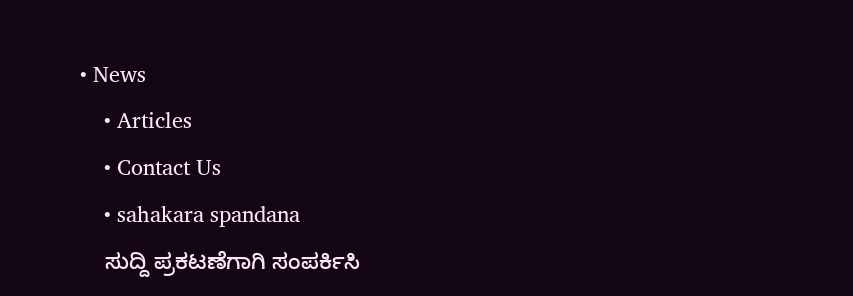• News
    • Articles
    • Contact Us
    • sahakara spandana
    ಸುದ್ದಿ ಪ್ರಕಟಣೆಗಾಗಿ ಸಂಪರ್ಕಿಸಿ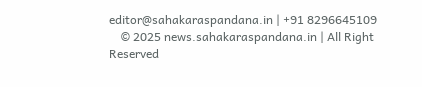editor@sahakaraspandana.in | +91 8296645109
    © 2025 news.sahakaraspandana.in | All Right Reserved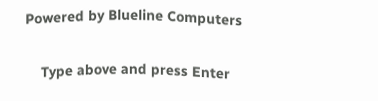Powered by Blueline Computers

    Type above and press Enter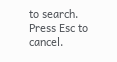to search. Press Esc to cancel.